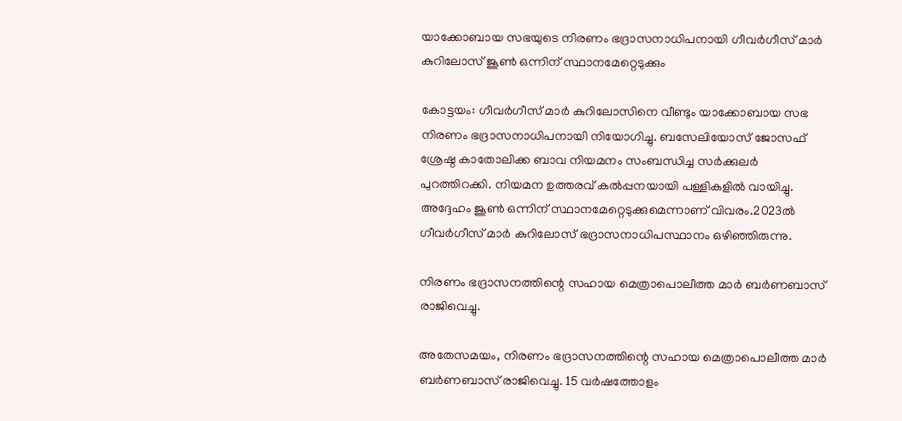യാക്കോബായ സഭയുടെ നിരണം ഭദ്രാസനാധിപനായി ഗീവർഗീസ് മാർ കുറിലോസ് ജൂൺ ഒന്നിന് സ്ഥാനമേറ്റെടുക്കും

കോട്ടയം: ഗീവർഗീസ് മാർ കുറിലോസിനെ വീണ്ടും യാക്കോബായ സഭ നിരണം ഭദ്രാസനാധിപനായി നിയോഗിച്ചു. ബസേലിയോസ് ജോസഫ് ശ്രേഷ്ഠ കാതോലിക്ക ബാവ നിയമനം സംബന്ധിച്ച സർക്കുലർ പുറത്തിറക്കി. നിയമന ഉത്തരവ് കൽപ്പനയായി പള്ളികളിൽ വായിച്ചു. അദ്ദേഹം ജൂൺ ഒന്നിന് സ്ഥാനമേറ്റെടുക്കുമെന്നാണ് വിവരം.2023ൽ ഗീവർഗീസ് മാർ കുറിലോസ് ഭദ്രാസനാധിപസ്ഥാനം ഒഴിഞ്ഞിരുന്നു.

നിരണം ഭദ്രാസനത്തിന്റെ സഹായ മെത്രാപൊലീത്ത മാർ ബർണബാസ്‌ രാജിവെച്ചു.

അതേസമയം, നിരണം ഭദ്രാസനത്തിന്റെ സഹായ മെത്രാപൊലീത്ത മാർ ബർണബാസ്‌ രാജിവെച്ചു. 15 വർഷത്തോളം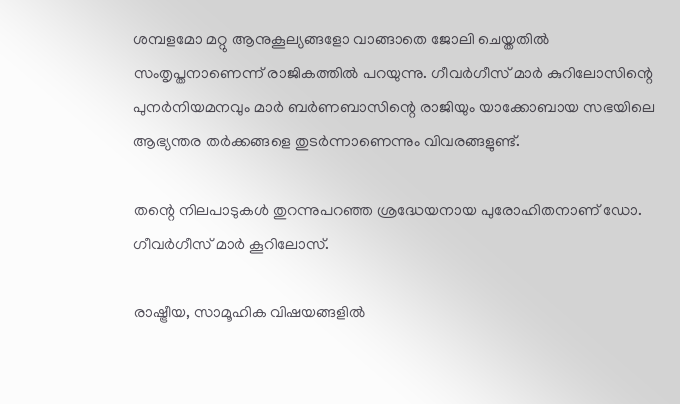ശമ്പളമോ മറ്റു ആനുകൂല്യങ്ങളോ വാങ്ങാതെ ജോലി ചെയ്തതിൽ സംതൃപ്തനാണെന്ന് രാജികത്തിൽ പറയുന്നു. ഗീവർഗീസ് മാർ കുറിലോസിന്റെ പുനർനിയമനവും മാർ ബർണബാസിന്റെ രാജിയും യാക്കോബായ സഭയിലെ ആഭ്യന്തര തർക്കങ്ങളെ തുടർന്നാണെന്നും വിവരങ്ങളുണ്ട്.

തന്റെ നിലപാടുകൾ തുറന്നുപറഞ്ഞ ശ്രദ്ധേയനായ പുരോഹിതനാണ് ഡോ. ഗീവർഗീസ് മാർ കൂറിലോസ്.

രാഷ്ട്രീയ, സാമൂഹിക വിഷയങ്ങളിൽ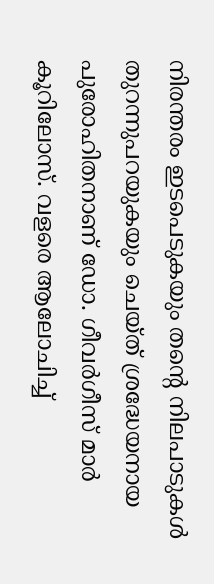നിരന്തരം ഇടപെടുകയും തന്റെ നിലപാടുകൾ തുറന്നുപറയുകയും ചെയ്ത് ശ്രദ്ധേയനായ പുരോഹിതനാണ് ഡോ. ഗീവർഗീസ് മാർ കൂറിലോസ്. വളരെ ആലോചിച്ച്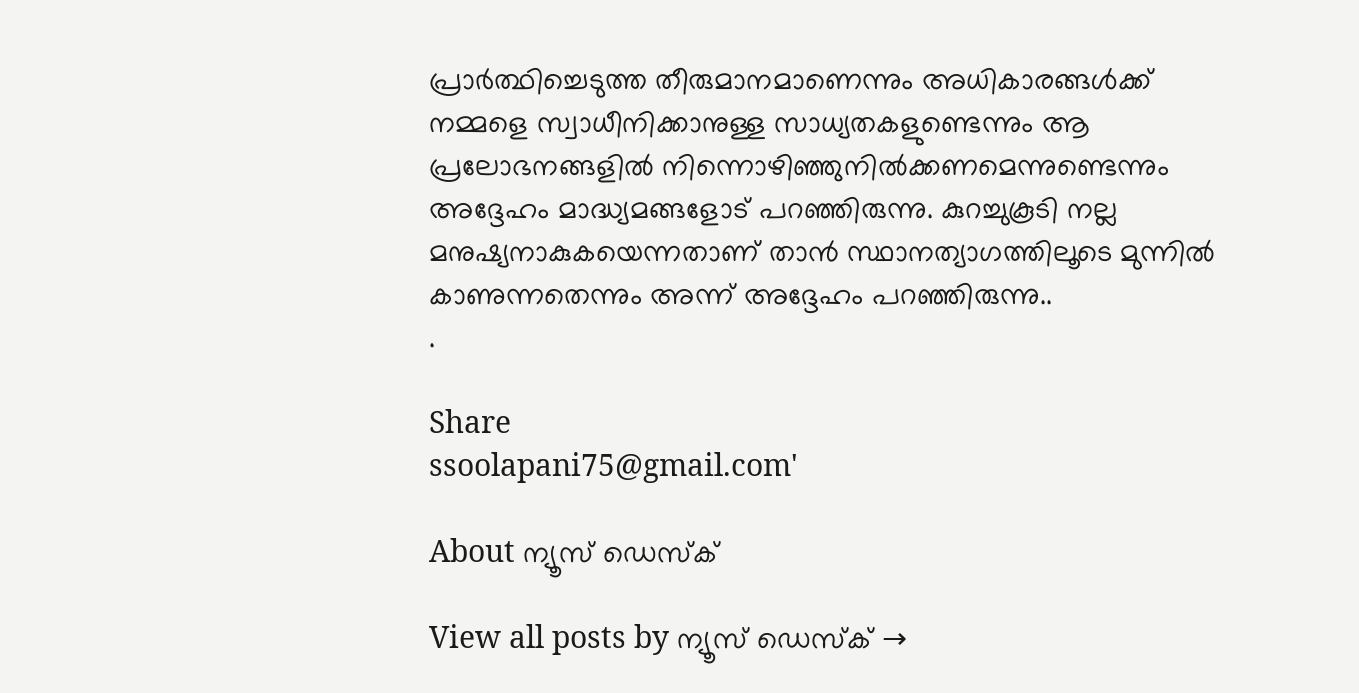പ്രാർത്ഥിച്ചെടുത്ത തീരുമാനമാണെന്നും അധികാരങ്ങൾക്ക് നമ്മളെ സ്വാധീനിക്കാനുള്ള സാധ്യതകളുണ്ടെന്നും ആ പ്രലോഭനങ്ങളിൽ നിന്നൊഴിഞ്ഞുനിൽക്കണമെന്നുണ്ടെന്നും അദ്ദേഹം മാദ്ധ്യമങ്ങളോട് പറഞ്ഞിരുന്നു. കുറച്ചുകൂടി നല്ല മനുഷ്യനാകുകയെന്നതാണ് താൻ സ്ഥാനത്യാഗത്തിലൂടെ മുന്നിൽ കാണുന്നതെന്നും അന്ന് അദ്ദേഹം പറഞ്ഞിരുന്നു..
.

Share
ssoolapani75@gmail.com'

About ന്യൂസ് ഡെസ്ക്

View all posts by ന്യൂസ് ഡെസ്ക് →